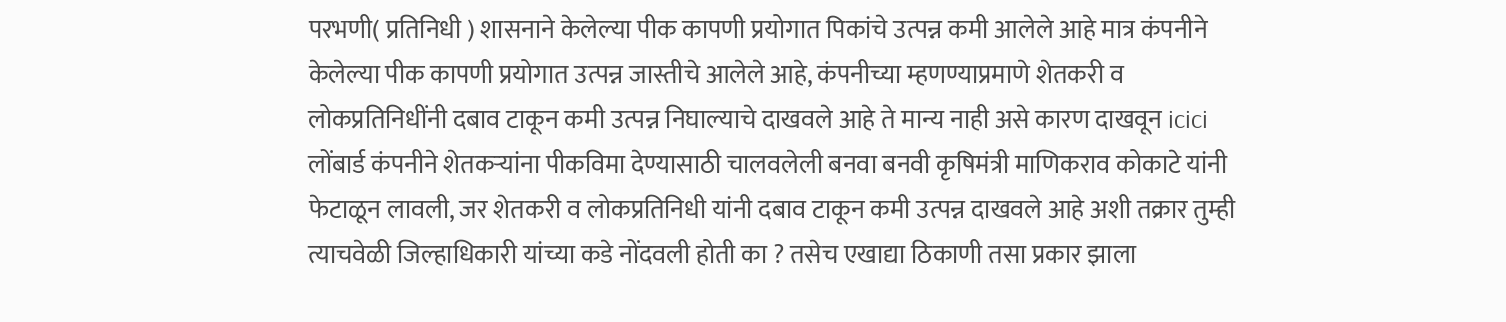परभणी( प्रतिनिधी ) शासनाने केलेल्या पीक कापणी प्रयोगात पिकांचे उत्पन्न कमी आलेले आहे मात्र कंपनीने केलेल्या पीक कापणी प्रयोगात उत्पन्न जास्तीचे आलेले आहे, कंपनीच्या म्हणण्याप्रमाणे शेतकरी व लोकप्रतिनिधींनी दबाव टाकून कमी उत्पन्न निघाल्याचे दाखवले आहे ते मान्य नाही असे कारण दाखवून icici लोंबार्ड कंपनीने शेतकऱ्यांना पीकविमा देण्यासाठी चालवलेली बनवा बनवी कृषिमंत्री माणिकराव कोकाटे यांनी फेटाळून लावली, जर शेतकरी व लोकप्रतिनिधी यांनी दबाव टाकून कमी उत्पन्न दाखवले आहे अशी तक्रार तुम्ही त्याचवेळी जिल्हाधिकारी यांच्या कडे नोंदवली होती का ? तसेच एखाद्या ठिकाणी तसा प्रकार झाला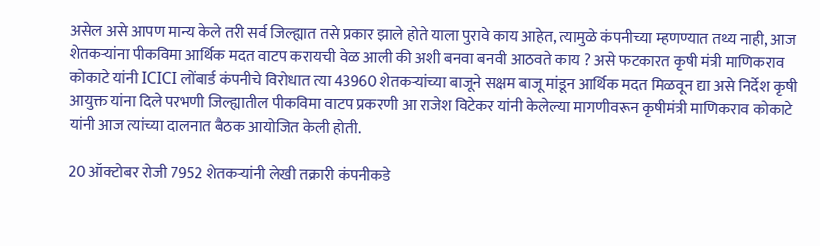असेल असे आपण मान्य केले तरी सर्व जिल्ह्यात तसे प्रकार झाले होते याला पुरावे काय आहेत, त्यामुळे कंपनीच्या म्हणण्यात तथ्य नाही, आज शेतकऱ्यांना पीकविमा आर्थिक मदत वाटप करायची वेळ आली की अशी बनवा बनवी आठवते काय ? असे फटकारत कृषी मंत्री माणिकराव कोकाटे यांनी ICICI लोंबार्ड कंपनीचे विरोधात त्या 43960 शेतकऱ्यांच्या बाजूने सक्षम बाजू मांडून आर्थिक मदत मिळवून द्या असे निर्देश कृषी आयुक्त यांना दिले परभणी जिल्ह्यातील पीकविमा वाटप प्रकरणी आ राजेश विटेकर यांनी केलेल्या मागणीवरून कृषीमंत्री माणिकराव कोकाटे यांनी आज त्यांच्या दालनात बैठक आयोजित केली होती.

20 ऑक्टोबर रोजी 7952 शेतकऱ्यांनी लेखी तक्रारी कंपनीकडे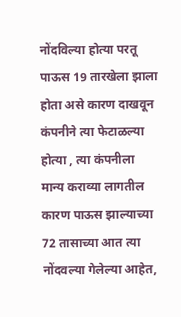नोंदविल्या होत्या परतू पाऊस 19 तारखेला झाला होता असे कारण दाखवून कंपनीने त्या फेटाळल्या होत्या , त्या कंपनीला मान्य कराव्या लागतील कारण पाऊस झाल्याच्या 72 तासाच्या आत त्या नोंदवल्या गेलेल्या आहेत,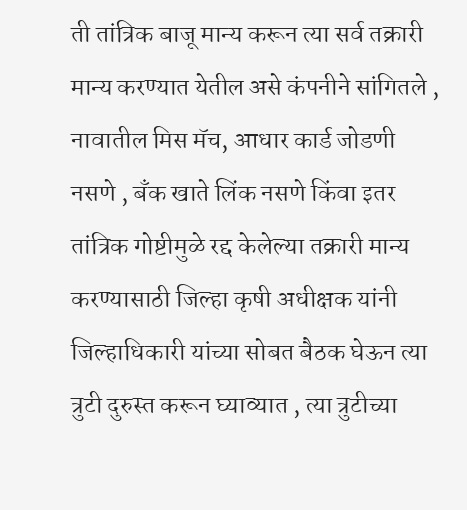ती तांत्रिक बाजू मान्य करून त्या सर्व तक्रारी मान्य करण्यात येतील असे कंपनीने सांगितले , नावातील मिस मॅच, आधार कार्ड जोडणी नसणे , बँक खाते लिंक नसणे किंवा इतर तांत्रिक गोष्टीमुळे रद्द केलेल्या तक्रारी मान्य करण्यासाठी जिल्हा कृषी अधीक्षक यांनी जिल्हाधिकारी यांच्या सोबत बैठक घेऊन त्या त्रुटी दुरुस्त करून घ्याव्यात , त्या त्रुटीच्या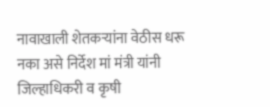नावाखाली शेतकऱ्यांना वेठीस धरू नका असे निर्देश मां मंत्री यांनी जिल्हाधिकरी व कृषी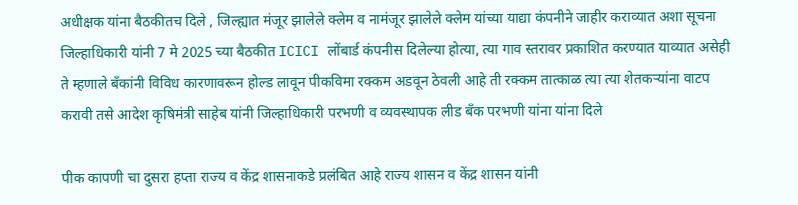अधीक्षक यांना बैठकीतच दिले , जिल्ह्यात मंजूर झालेले क्लेम व नामंजूर झालेले क्लेम यांच्या याद्या कंपनीने जाहीर कराव्यात अशा सूचना जिल्हाधिकारी यांनी 7 मे 2025 च्या बैठकीत ICICI लोंबार्ड कंपनीस दिलेल्या होत्या, त्या गाव स्तरावर प्रकाशित करण्यात याव्यात असेही ते म्हणाले बँकांनी विविध कारणावरून होल्ड लावून पीकविमा रक्कम अडवून ठेवली आहे ती रक्कम तात्काळ त्या त्या शेतकऱ्यांना वाटप करावी तसे आदेश कृषिमंत्री साहेब यांनी जिल्हाधिकारी परभणी व व्यवस्थापक लीड बँक परभणी यांना यांना दिले

पीक कापणी चा दुसरा हप्ता राज्य व केंद्र शासनाकडे प्रलंबित आहे राज्य शासन व केंद्र शासन यांनी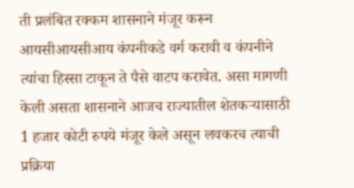ती प्रलंबित रक्कम शासनाने मंजूर करून आयसीआयसीआय कंपनीकडे वर्ग करावी व कंपनीने त्यांचा हिस्सा टाकून ते पैसे वाटप करावेत. असा मागणी केली असता शासनाने आजच राज्यातील शेतकऱ्यासाठी 1 हजार कोटी रुपये मंजूर केले असून लवकरच त्याची प्रक्रिया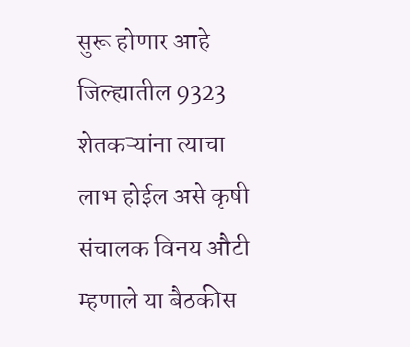सुरू होणार आहे जिल्ह्यातील 9323 शेतकऱ्यांना त्याचा लाभ होईल असे कृषी संचालक विनय औटी म्हणाले या बैठकीस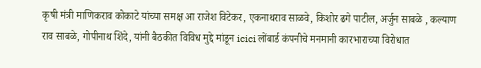कृषी मंत्री माणिकराव कोकाटे यांच्या समक्ष आ राजेश विटेकर, एकनाथराव साळवे, किशोर ढगे पाटील, अर्जुन साबळे , कल्याण राव साबळे, गोपीनाथ शिंदे, यांनी बैठकीत विविध मुद्दे मांडून icici लोंबार्ड कंपनीचे मनमानी कारभाराच्या विरोधात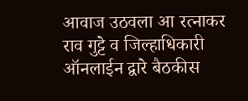आवाज उठवला आ रत्नाकर राव गुट्टे व जिल्हाधिकारी ऑनलाईन द्वारे बैठकीस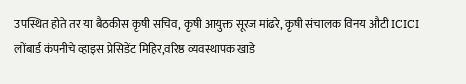उपस्थित होते तर या बैठकीस कृषी सचिव, कृषी आयुक्त सूरज मांढरे, कृषी संचालक विनय औटी ICICI लोंबार्ड कंपनीचे व्हाइस प्रेसिडेंट मिहिर,वरिष्ठ व्यवस्थापक खाडे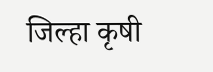जिल्हा कृषी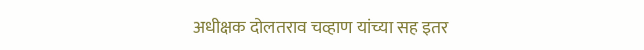अधीक्षक दोलतराव चव्हाण यांच्या सह इतर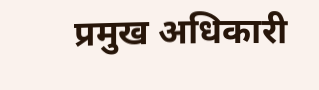प्रमुख अधिकारी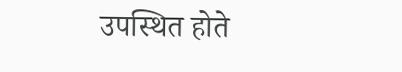उपस्थित होते